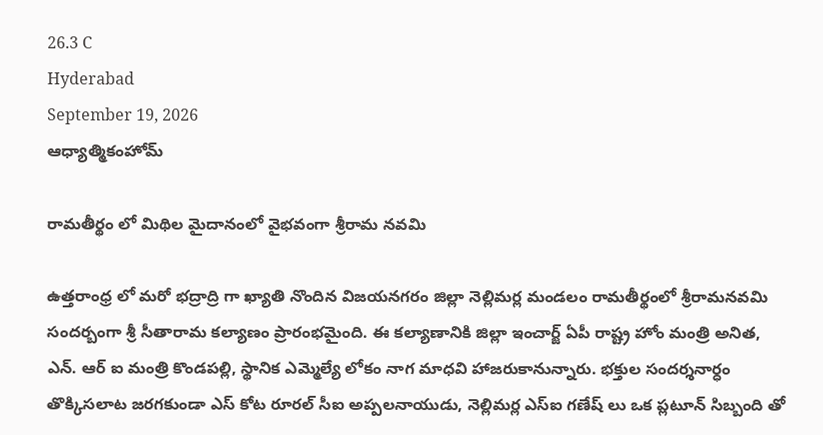26.3 C
Hyderabad
September 19, 2026
ఆధ్యాత్మికంహోమ్

రామతీర్థం లో మిథిల మైదానంలో వైభవంగా శ్రీరామ నవమి

ఉత్తరాంధ్ర లో మరో భద్రాద్రి గా ఖ్యాతి నొందిన విజయనగరం జిల్లా నెల్లిమర్ల మండలం రామతీర్థంలో శ్రీరామనవమి సందర్బంగా శ్రీ సీతారామ కల్యాణం ప్రారంభమైంది. ఈ కల్యాణానికి జిల్లా ఇంచార్జ్ ఏపీ రాష్ట్ర హోం మంత్రి అనిత, ఎన్. ఆర్ ఐ మంత్రి కొండపల్లి, స్థానిక ఎమ్మెల్యే లోకం నాగ మాధవి హాజరుకానున్నారు. భక్తుల సందర్శనార్ధం తొక్కిసలాట జరగకుండా ఎస్ కోట రూరల్ సీఐ అప్పలనాయుడు, నెల్లిమర్ల ఎస్ఐ గణేష్ లు ఒక ప్లటూన్ సిబ్బంది తో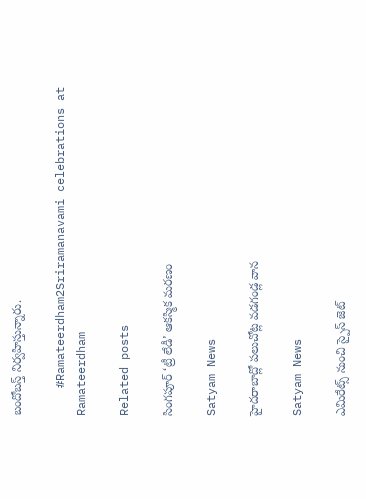బందోబస్త్ నిర్వహిస్తున్నారు.

    #Ramateerdham2Sriramanavami celebrations at Ramateerdham

Related posts

సింగపూర్ ‘ట్రీ లేడీ’ ఆకస్మిక మరణం

Satyam News

హైదరాబాద్లో పలుచోట్ల వడగండ్ల వాన

Satyam News

ఎమిరేట్స్ నుంచి స్పైస్ జెట్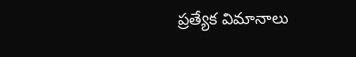ప్రత్యేక విమానాలు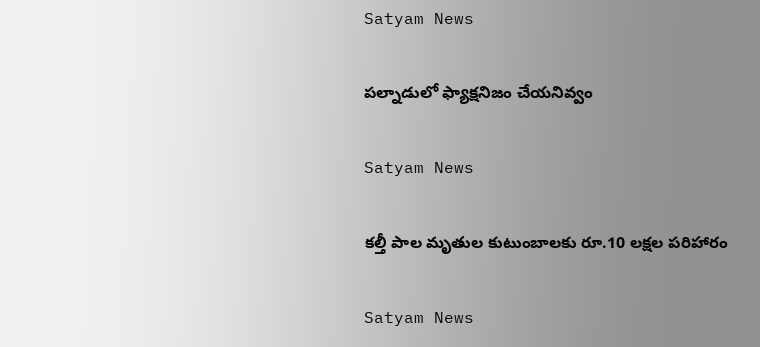Satyam News

పల్నాడులో ఫ్యాక్షనిజం చేయనివ్వం

Satyam News

కల్తీ పాల మృతుల కుటుంబాలకు రూ.10 లక్షల పరిహారం

Satyam News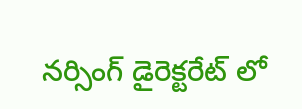నర్సింగ్ డైరెక్టరేట్ లో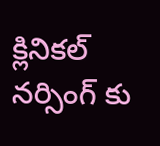క్లినికల్ నర్సింగ్ కు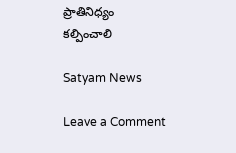ప్రాతినిధ్యం కల్పించాలి

Satyam News

Leave a Comment